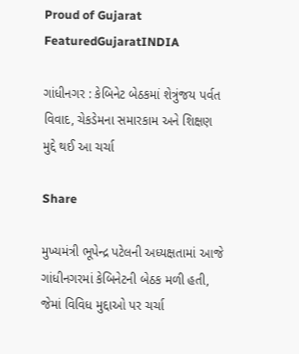Proud of Gujarat
FeaturedGujaratINDIA

ગાંધીનગર : કેબિનેટ બેઠકમાં શેત્રુંજય પર્વત વિવાદ, ચેકડેમના સમારકામ અને શિક્ષણ મુદ્દે થઈ આ ચર્ચા

Share

મુખ્યમંત્રી ભૂપેન્દ્ર પટેલની અધ્યક્ષતામાં આજે ગાંધીનગરમાં કેબિનેટની બેઠક મળી હતી, જેમાં વિવિધ મુદ્દાઓ પર ચર્ચા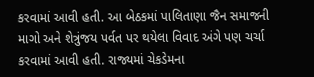કરવામાં આવી હતી. આ બેઠકમાં પાલિતાણા જૈન સમાજની માગો અને શેત્રુંજય પર્વત પર થયેલા વિવાદ અંગે પણ ચર્ચા કરવામાં આવી હતી. રાજ્યમાં ચેકડેમના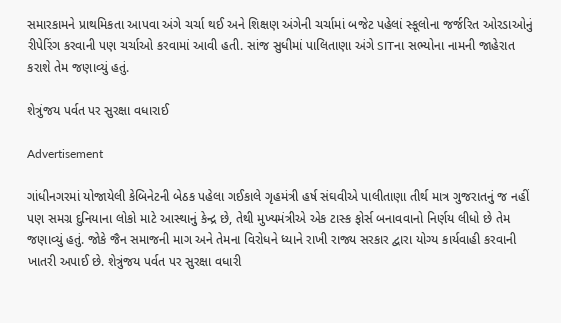સમારકામને પ્રાથમિકતા આપવા અંગે ચર્ચા થઈ અને શિક્ષણ અંગેની ચર્ચામાં બજેટ પહેલાં સ્કૂલોના જર્જરિત ઓરડાઓનું રીપેરિંગ કરવાની પણ ચર્ચાઓ કરવામાં આવી હતી. સાંજ સુધીમાં પાલિતાણા અંગે SITના સભ્યોના નામની જાહેરાત કરાશે તેમ જણાવ્યું હતું.

શેત્રુંજય પર્વત પર સુરક્ષા વધારાઈ

Advertisement

ગાંધીનગરમાં યોજાયેલી કેબિનેટની બેઠક પહેલા ગઈકાલે ગૃહમંત્રી હર્ષ સંઘવીએ પાલીતાણા તીર્થ માત્ર ગુજરાતનું જ નહીં પણ સમગ્ર દુનિયાના લોકો માટે આસ્થાનું કેન્દ્ર છે, તેથી મુખ્યમંત્રીએ એક ટાસ્ક ફોર્સ બનાવવાનો નિર્ણય લીધો છે તેમ જણાવ્યું હતું. જોકે જૈન સમાજની માગ અને તેમના વિરોધને ધ્યાને રાખી રાજ્ય સરકાર દ્વારા યોગ્ય કાર્યવાહી કરવાની ખાતરી અપાઈ છે. શેત્રુંજય પર્વત પર સુરક્ષા વધારી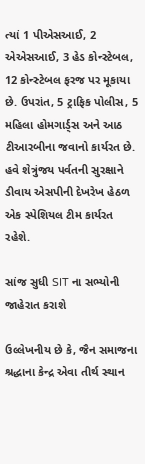ત્યાં 1 પીએસઆઈ, 2 એએસઆઈ, 3 હેડ કોન્સ્ટેબલ, 12 કોન્સ્ટેબલ ફરજ પર મૂકાયા છે. ઉપરાંત, 5 ટ્રાફિક પોલીસ, 5 મહિલા હોમગાર્ડ્સ અને આઠ ટીઆરબીના જવાનો કાર્યરત છે. હવે શેત્રુંજય પર્વતની સુરક્ષાને ડીવાય એસપીની દેખરેખ હેઠળ એક સ્પેશિયલ ટીમ કાર્યરત રહેશે.

સાંજ સુધી SIT ના સભ્યોની જાહેરાત કરાશે

ઉલ્લેખનીય છે કે, જૈન સમાજના શ્રદ્ધાના કેન્દ્ર એવા તીર્થ સ્થાન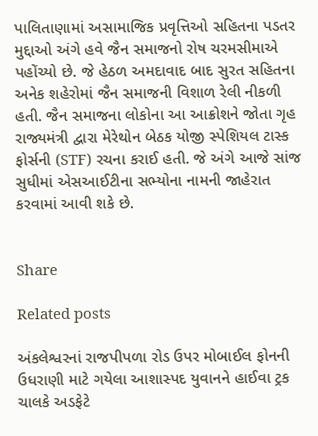પાલિતાણામાં અસામાજિક પ્રવૃત્તિઓ સહિતના પડતર મુદ્દાઓ અંગે હવે જૈન સમાજનો રોષ ચરમસીમાએ પહોંચ્યો છે. જે હેઠળ અમદાવાદ બાદ સુરત સહિતના અનેક શહેરોમાં જૈન સમાજની વિશાળ રેલી નીકળી હતી. જૈન સમાજના લોકોના આ આક્રોશને જોતા ગૃહ રાજ્યમંત્રી દ્વારા મેરેથોન બેઠક યોજી સ્પેશિયલ ટાસ્ક ફોર્સની (STF) રચના કરાઈ હતી. જે અંગે આજે સાંજ સુધીમાં એસઆઈટીના સભ્યોના નામની જાહેરાત કરવામાં આવી શકે છે.


Share

Related posts

અંકલેશ્વરનાં રાજપીપળા રોડ ઉપર મોબાઈલ ફોનની ઉધરાણી માટે ગયેલા આશાસ્પદ યુવાનને હાઈવા ટ્રક ચાલકે અડફેટે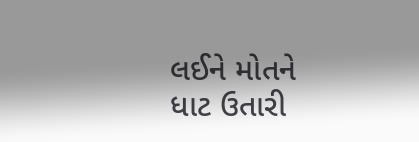લઈને મોતને ધાટ ઉતારી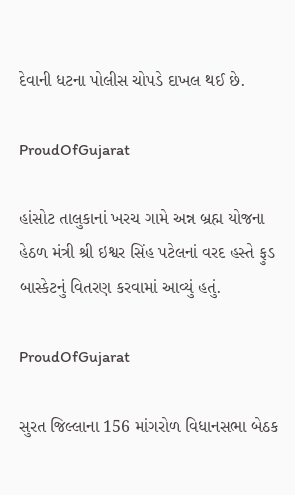દેવાની ધટના પોલીસ ચોપડે દાખલ થઈ છે.

ProudOfGujarat

હાંસોટ તાલુકાનાં ખરચ ગામે અન્ન બ્રહ્મ યોજના હેઠળ મંત્રી શ્રી ઇશ્વર સિંહ પટેલનાં વરદ હસ્તે ફુડ બાસ્કેટનું વિતરણ કરવામાં આવ્યું હતું.

ProudOfGujarat

સુરત જિલ્લાના 156 માંગરોળ વિધાનસભા બેઠક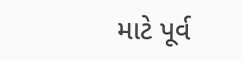માટે પૂર્વ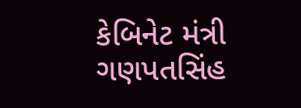કેબિનેટ મંત્રી ગણપતસિંહ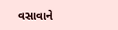વસાવાને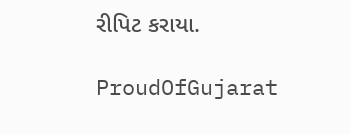રીપિટ કરાયા.

ProudOfGujarat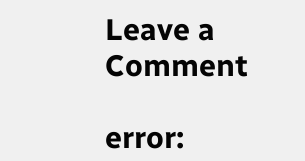Leave a Comment

error: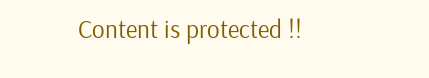Content is protected !!